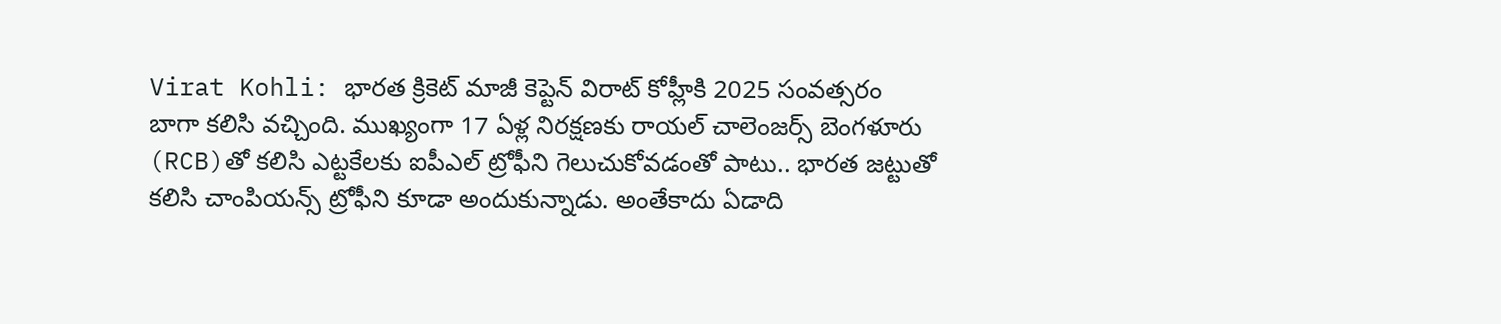Virat Kohli: భారత క్రికెట్ మాజీ కెప్టెన్ విరాట్ కోహ్లీకి 2025 సంవత్సరం బాగా కలిసి వచ్చింది. ముఖ్యంగా 17 ఏళ్ల నిరక్షణకు రాయల్ చాలెంజర్స్ బెంగళూరు (RCB)తో కలిసి ఎట్టకేలకు ఐపీఎల్ ట్రోఫీని గెలుచుకోవడంతో పాటు.. భారత జట్టుతో కలిసి చాంపియన్స్ ట్రోఫీని కూడా అందుకున్నాడు. అంతేకాదు ఏడాది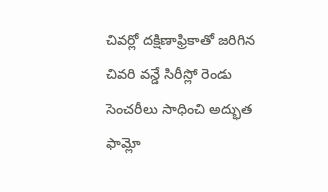చివర్లో దక్షిణాఫ్రికాతో జరిగిన చివరి వన్డే సిరీస్లో రెండు సెంచరీలు సాధించి అద్భుత ఫామ్లో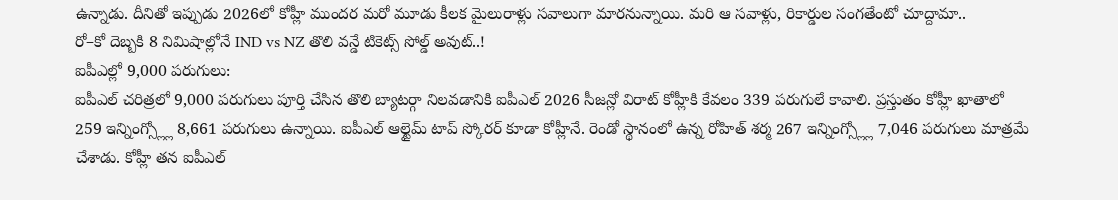ఉన్నాడు. దీనితో ఇప్పుడు 2026లో కోహ్లీ ముందర మరో మూడు కీలక మైలురాళ్లు సవాలుగా మారనున్నాయి. మరి ఆ సవాళ్లు, రికార్డుల సంగతేంటో చూద్దామా..
రో–కో దెబ్బకి 8 నిమిషాల్లోనే IND vs NZ తొలి వన్డే టికెట్స్ సోల్డ్ అవుట్..!
ఐపీఎల్లో 9,000 పరుగులు:
ఐపీఎల్ చరిత్రలో 9,000 పరుగులు పూర్తి చేసిన తొలి బ్యాటర్గా నిలవడానికి ఐపీఎల్ 2026 సీజన్లో విరాట్ కోహ్లీకి కేవలం 339 పరుగులే కావాలి. ప్రస్తుతం కోహ్లీ ఖాతాలో 259 ఇన్నింగ్స్ల్లో 8,661 పరుగులు ఉన్నాయి. ఐపీఎల్ ఆల్టైమ్ టాప్ స్కోరర్ కూడా కోహ్లీనే. రెండో స్థానంలో ఉన్న రోహిత్ శర్మ 267 ఇన్నింగ్స్ల్లో 7,046 పరుగులు మాత్రమే చేశాడు. కోహ్లీ తన ఐపీఎల్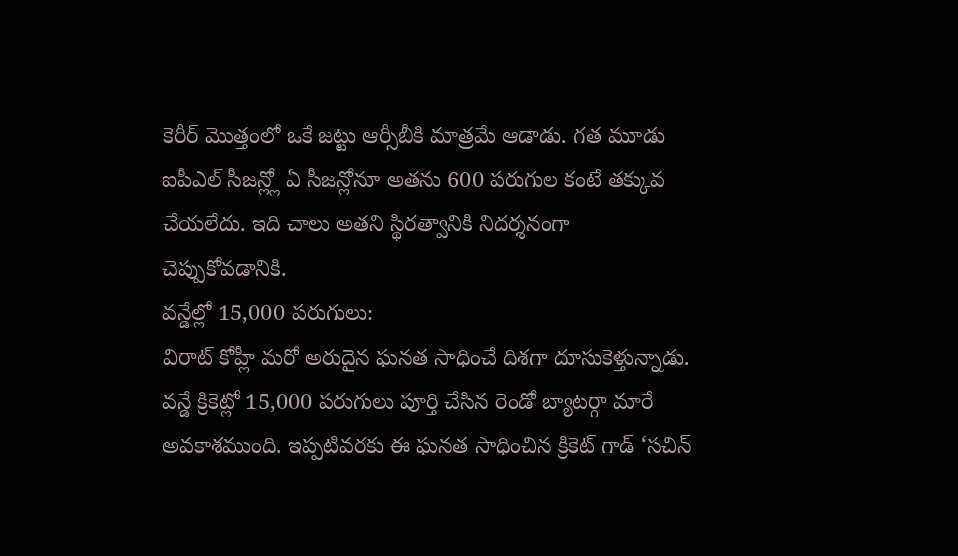కెరీర్ మొత్తంలో ఒకే జట్టు ఆర్సీబీకి మాత్రమే ఆడాడు. గత మూడు ఐపీఎల్ సీజన్ల్లో ఏ సీజన్లోనూ అతను 600 పరుగుల కంటే తక్కువ చేయలేదు. ఇది చాలు అతని స్థిరత్వానికి నిదర్శనంగా చెప్పుకోవడానికి.
వన్డేల్లో 15,000 పరుగులు:
విరాట్ కోహ్లీ మరో అరుదైన ఘనత సాధించే దిశగా దూసుకెళ్తున్నాడు. వన్డే క్రికెట్లో 15,000 పరుగులు పూర్తి చేసిన రెండో బ్యాటర్గా మారే అవకాశముంది. ఇప్పటివరకు ఈ ఘనత సాధించిన క్రికెట్ గాడ్ ‘సచిన్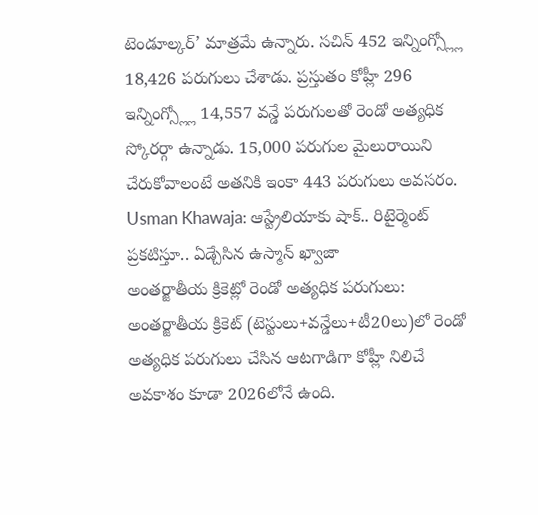టెండూల్కర్’ మాత్రమే ఉన్నారు. సచిన్ 452 ఇన్నింగ్స్ల్లో 18,426 పరుగులు చేశాడు. ప్రస్తుతం కోహ్లీ 296 ఇన్నింగ్స్ల్లో 14,557 వన్డే పరుగులతో రెండో అత్యధిక స్కోరర్గా ఉన్నాడు. 15,000 పరుగుల మైలురాయిని చేరుకోవాలంటే అతనికి ఇంకా 443 పరుగులు అవసరం.
Usman Khawaja: ఆస్ట్రేలియాకు షాక్.. రిటైర్మెంట్ ప్రకటిస్తూ.. ఏడ్చేసిన ఉస్మాన్ ఖ్వాజా
అంతర్జాతీయ క్రికెట్లో రెండో అత్యధిక పరుగులు:
అంతర్జాతీయ క్రికెట్ (టెస్టులు+వన్డేలు+టీ20లు)లో రెండో అత్యధిక పరుగులు చేసిన ఆటగాడిగా కోహ్లీ నిలిచే అవకాశం కూడా 2026లోనే ఉంది.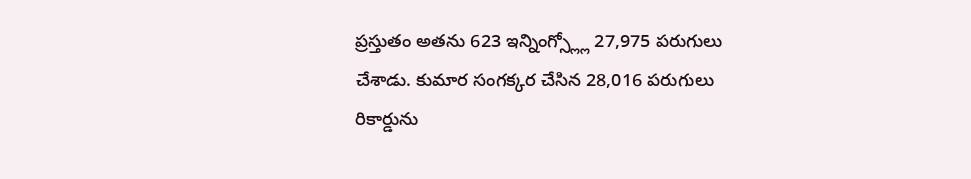ప్రస్తుతం అతను 623 ఇన్నింగ్స్ల్లో 27,975 పరుగులు చేశాడు. కుమార సంగక్కర చేసిన 28,016 పరుగులు రికార్డును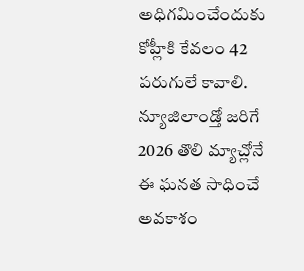అధిగమించేందుకు కోహ్లీకి కేవలం 42 పరుగులే కావాలి. న్యూజిలాండ్తో జరిగే 2026 తొలి మ్యాచ్లోనే ఈ ఘనత సాధించే అవకాశం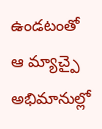ఉండటంతో ఆ మ్యాచ్పై అభిమానుల్లో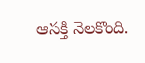ఆసక్తి నెలకొంది.